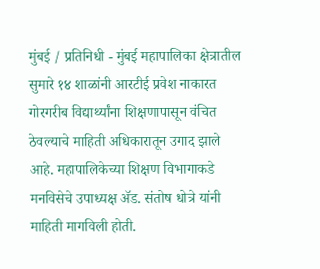मुंबई / प्रतिनिधी - मुंबई महापालिका क्षेत्रातील सुमारे १४ शाळांनी आरटीई प्रवेश नाकारत गोरगरीब विद्यार्थ्यांना शिक्षणापासून वंचित ठेवल्याचे माहिती अधिकारातून उगाद झाले आहे. महापालिकेच्या शिक्षण विभागाकडे मनविसेचे उपाध्यक्ष ॲड. संतोष धोत्रे यांनी माहिती मागविली होती.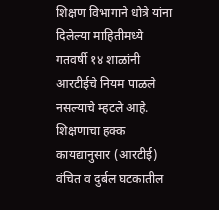शिक्षण विभागाने धोत्रे यांना दिलेल्या माहितीमध्ये गतवर्षी १४ शाळांनी आरटीईचे नियम पाळले नसल्याचे म्हटले आहे.
शिक्षणाचा हक्क कायद्यानुसार (आरटीई) वंचित व दुर्बल घटकातील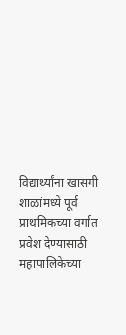विद्यार्थ्यांना खासगी शाळांमध्ये पूर्व प्राथमिकच्या वर्गात प्रवेश देण्यासाठी महापालिकेच्या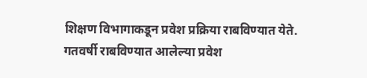शिक्षण विभागाकडून प्रवेश प्रक्रिया राबविण्यात येते. गतवर्षी राबविण्यात आलेल्या प्रवेश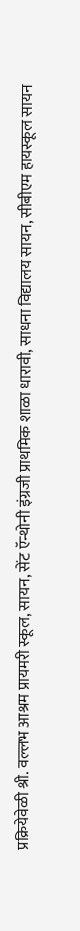प्रक्रियेवेळी श्री. वल्लभ आश्रम प्रायमरी स्कूल, सायन, सेंट ऍन्थोनी इंग्रजी प्राथमिक शाळा धारावी, साधना विद्यालय सायन, सीबीएम हायस्कूल सायन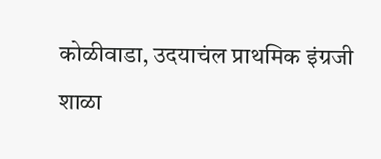कोळीवाडा, उदयाचंल प्राथमिक इंग्रजी शाळा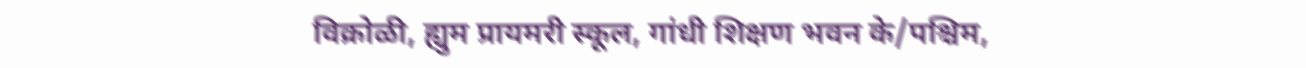विक्रोळी, ह्युम प्रायमरी स्कूल, गांधी शिक्षण भवन के/पश्चिम,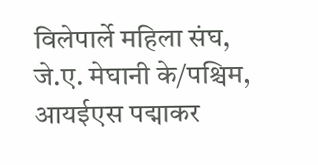विलेपार्ले महिला संघ, जे.ए. मेघानी के/पश्चिम, आयईएस पद्माकर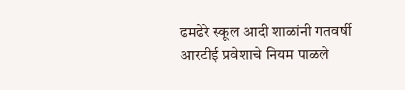ढमढेरे स्कूल आदी शाळांनी गतवर्षी आरटीई प्रवेशाचे नियम पाळले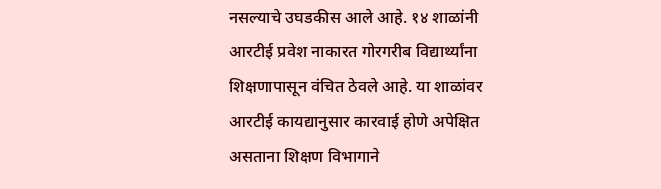नसल्याचे उघडकीस आले आहे. १४ शाळांनी आरटीई प्रवेश नाकारत गोरगरीब विद्यार्थ्यांना शिक्षणापासून वंचित ठेवले आहे. या शाळांवर आरटीई कायद्यानुसार कारवाई होणे अपेक्षित असताना शिक्षण विभागाने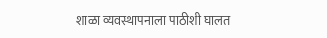शाळा व्यवस्थापनाला पाठीशी घालत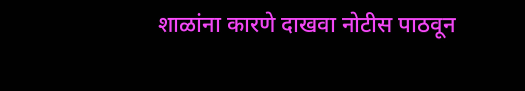शाळांना कारणे दाखवा नोटीस पाठवून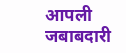आपली जबाबदारी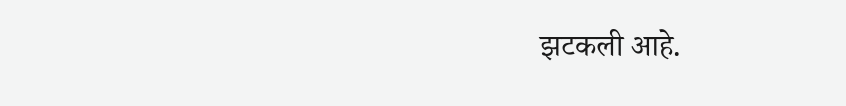झटकली आहे.